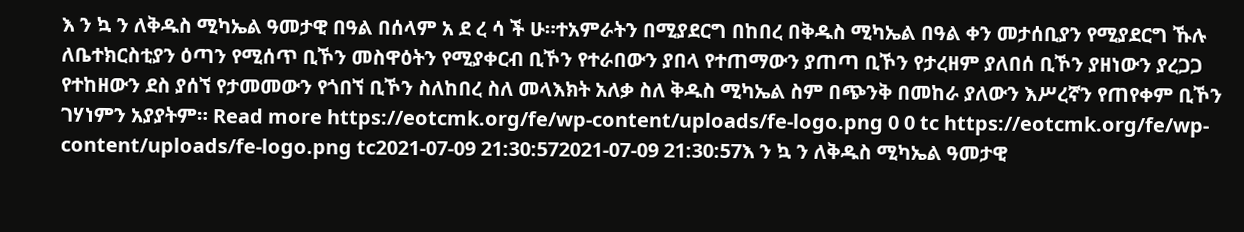እ ን ኳ ን ለቅዱስ ሚካኤል ዓመታዊ በዓል በሰላም አ ደ ረ ሳ ች ሁ።ተአምራትን በሚያደርግ በከበረ በቅዱስ ሚካኤል በዓል ቀን መታሰቢያን የሚያደርግ ኹሉ ለቤተክርስቲያን ዕጣን የሚሰጥ ቢኾን መስዋዕትን የሚያቀርብ ቢኾን የተራበውን ያበላ የተጠማውን ያጠጣ ቢኾን የታረዘም ያለበሰ ቢኾን ያዘነውን ያረጋጋ የተከዘውን ደስ ያሰኘ የታመመውን የጎበኘ ቢኾን ስለከበረ ስለ መላእክት አለቃ ስለ ቅዱስ ሚካኤል ስም በጭንቅ በመከራ ያለውን እሥረኛን የጠየቀም ቢኾን ገሃነምን አያያትም። Read more https://eotcmk.org/fe/wp-content/uploads/fe-logo.png 0 0 tc https://eotcmk.org/fe/wp-content/uploads/fe-logo.png tc2021-07-09 21:30:572021-07-09 21:30:57እ ን ኳ ን ለቅዱስ ሚካኤል ዓመታዊ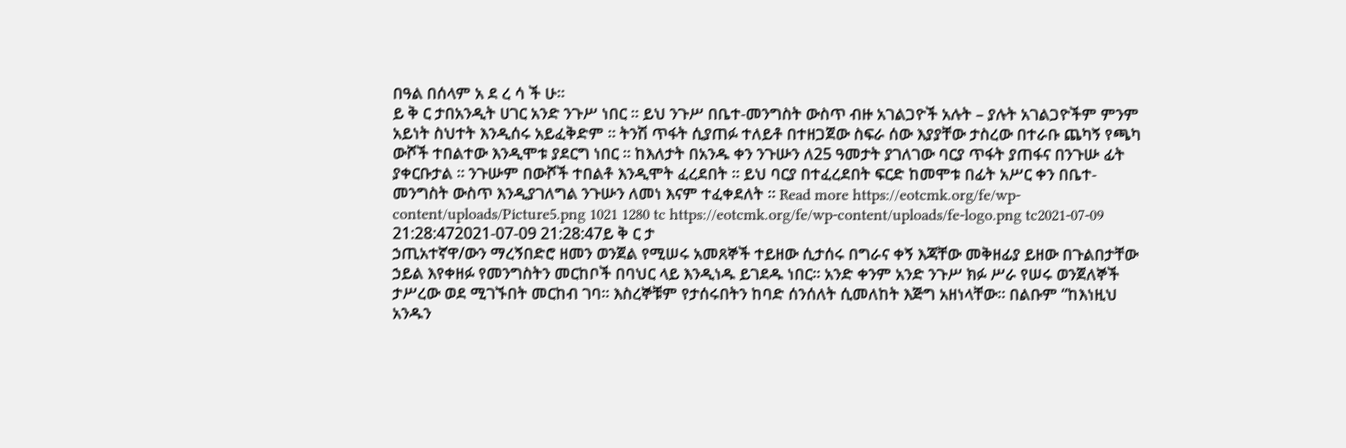በዓል በሰላም አ ደ ረ ሳ ች ሁ።
ይ ቅ ር ታበአንዲት ሀገር አንድ ንጉሥ ነበር ። ይህ ንጉሥ በቤተ-መንግስት ውስጥ ብዙ አገልጋዮች አሉት – ያሉት አገልጋዮችም ምንም አይነት ስህተት እንዲሰሩ አይፈቅድም ። ትንሽ ጥፋት ሲያጠፉ ተለይቶ በተዘጋጀው ስፍራ ሰው እያያቸው ታስረው በተራቡ ጨካኝ የጫካ ውሾች ተበልተው እንዲሞቱ ያደርግ ነበር ። ከእለታት በአንዱ ቀን ንጉሡን ለ25 ዓመታት ያገለገው ባርያ ጥፋት ያጠፋና በንጉሡ ፊት ያቀርቡታል ። ንጉሡም በውሾች ተበልቶ እንዲሞት ፈረደበት ። ይህ ባርያ በተፈረደበት ፍርድ ከመሞቱ በፊት አሥር ቀን በቤተ-መንግስት ውስጥ እንዲያገለግል ንጉሡን ለመነ እናም ተፈቀደለት ። Read more https://eotcmk.org/fe/wp-content/uploads/Picture5.png 1021 1280 tc https://eotcmk.org/fe/wp-content/uploads/fe-logo.png tc2021-07-09 21:28:472021-07-09 21:28:47ይ ቅ ር ታ
ኃጢአተኛዋ/ውን ማረኝበድሮ ዘመን ወንጀል የሚሠሩ አመጸኞች ተይዘው ሲታሰሩ በግራና ቀኝ እጃቸው መቅዘፊያ ይዘው በጉልበታቸው ኃይል እየቀዘፉ የመንግስትን መርከቦች በባህር ላይ እንዲነዱ ይገደዱ ነበር። አንድ ቀንም አንድ ንጉሥ ክፉ ሥራ የሠሩ ወንጀለኞች ታሥረው ወደ ሚገኙበት መርከብ ገባ። እስረኞቹም የታሰሩበትን ከባድ ሰንሰለት ሲመለከት እጅግ አዘነላቸው። በልቡም “ከእነዚህ አንዱን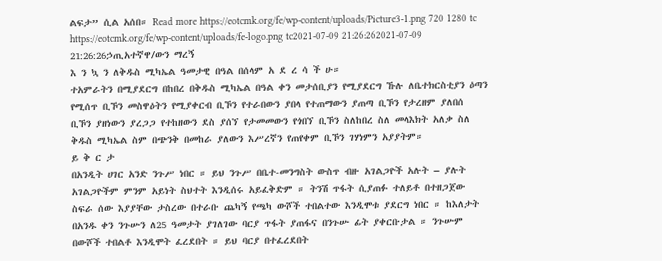ልፍታ” ሲል አሰበ። Read more https://eotcmk.org/fe/wp-content/uploads/Picture3-1.png 720 1280 tc https://eotcmk.org/fe/wp-content/uploads/fe-logo.png tc2021-07-09 21:26:262021-07-09 21:26:26ኃጢአተኛዋ/ውን ማረኝ
እ ን ኳ ን ለቅዱስ ሚካኤል ዓመታዊ በዓል በሰላም አ ደ ረ ሳ ች ሁ።
ተአምራትን በሚያደርግ በከበረ በቅዱስ ሚካኤል በዓል ቀን መታሰቢያን የሚያደርግ ኹሉ ለቤተክርስቲያን ዕጣን የሚሰጥ ቢኾን መስዋዕትን የሚያቀርብ ቢኾን የተራበውን ያበላ የተጠማውን ያጠጣ ቢኾን የታረዘም ያለበሰ ቢኾን ያዘነውን ያረጋጋ የተከዘውን ደስ ያሰኘ የታመመውን የጎበኘ ቢኾን ስለከበረ ስለ መላእክት አለቃ ስለ ቅዱስ ሚካኤል ስም በጭንቅ በመከራ ያለውን እሥረኛን የጠየቀም ቢኾን ገሃነምን አያያትም።
ይ ቅ ር ታ
በአንዲት ሀገር አንድ ንጉሥ ነበር ። ይህ ንጉሥ በቤተ-መንግስት ውስጥ ብዙ አገልጋዮች አሉት – ያሉት አገልጋዮችም ምንም አይነት ስህተት እንዲሰሩ አይፈቅድም ። ትንሽ ጥፋት ሲያጠፉ ተለይቶ በተዘጋጀው ስፍራ ሰው እያያቸው ታስረው በተራቡ ጨካኝ የጫካ ውሾች ተበልተው እንዲሞቱ ያደርግ ነበር ። ከእለታት በአንዱ ቀን ንጉሡን ለ25 ዓመታት ያገለገው ባርያ ጥፋት ያጠፋና በንጉሡ ፊት ያቀርቡታል ። ንጉሡም በውሾች ተበልቶ እንዲሞት ፈረደበት ። ይህ ባርያ በተፈረደበት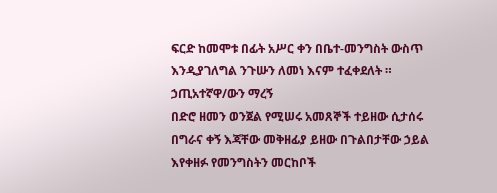ፍርድ ከመሞቱ በፊት አሥር ቀን በቤተ-መንግስት ውስጥ እንዲያገለግል ንጉሡን ለመነ እናም ተፈቀደለት ።
ኃጢአተኛዋ/ውን ማረኝ
በድሮ ዘመን ወንጀል የሚሠሩ አመጸኞች ተይዘው ሲታሰሩ በግራና ቀኝ እጃቸው መቅዘፊያ ይዘው በጉልበታቸው ኃይል እየቀዘፉ የመንግስትን መርከቦች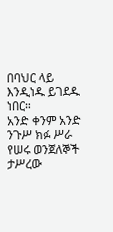በባህር ላይ እንዲነዱ ይገደዱ ነበር።
አንድ ቀንም አንድ ንጉሥ ክፉ ሥራ የሠሩ ወንጀለኞች ታሥረው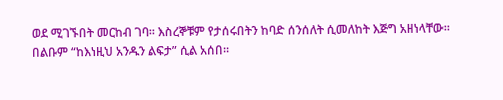ወደ ሚገኙበት መርከብ ገባ። እስረኞቹም የታሰሩበትን ከባድ ሰንሰለት ሲመለከት እጅግ አዘነላቸው። በልቡም “ከእነዚህ አንዱን ልፍታ” ሲል አሰበ።